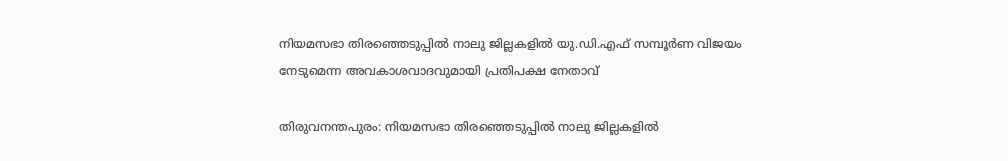നിയമസഭാ തിരഞ്ഞെടുപ്പിൽ നാലു ജില്ലകളിൽ യു.ഡി.എഫ് സമ്പൂർണ വിജയം നേടുമെന്ന അവകാശവാദവുമായി പ്രതിപക്ഷ നേതാവ്

തിരുവനന്തപുരം: നിയമസഭാ തിരഞ്ഞെടുപ്പിൽ നാലു ജില്ലകളിൽ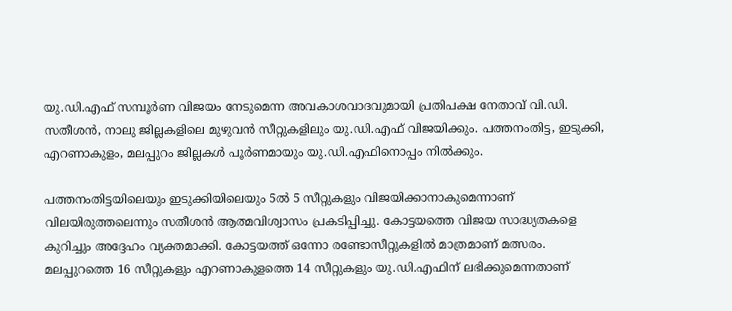യു.ഡി.എഫ് സമ്പൂർണ വിജയം നേടുമെന്ന അവകാശവാദവുമായി പ്രതിപക്ഷ നേതാവ് വി.ഡി. സതീശൻ, നാലു ജില്ലകളിലെ മുഴുവൻ സീറ്റുകളിലും യു.ഡി.എഫ് വിജയിക്കും. പത്തനംതിട്ട, ഇടുക്കി, എറണാകുളം, മലപ്പുറം ജില്ലകൾ പൂർണമായും യു.ഡി.എഫിനൊപ്പം നിൽക്കും.

പത്തനംതിട്ടയിലെയും ഇടുക്കിയിലെയും 5ൽ 5 സീറ്റുകളും വിജയിക്കാനാകുമെന്നാണ് വിലയിരുത്തലെന്നും സതീശൻ ആത്മവിശ്വാസം പ്രകടിപ്പിച്ചു. കോട്ടയത്തെ വിജയ സാദ്ധ്യതകളെ കുറിച്ചും അദ്ദേഹം വ്യക്തമാക്കി. കോട്ടയത്ത് ഒന്നോ രണ്ടോസീറ്റുകളിൽ മാത്രമാണ് മത്സരം. മലപ്പുറത്തെ 16 സീറ്റുകളും എറണാകുളത്തെ 14 സീറ്റുകളും യു.ഡി.എഫിന് ലഭിക്കുമെന്നതാണ്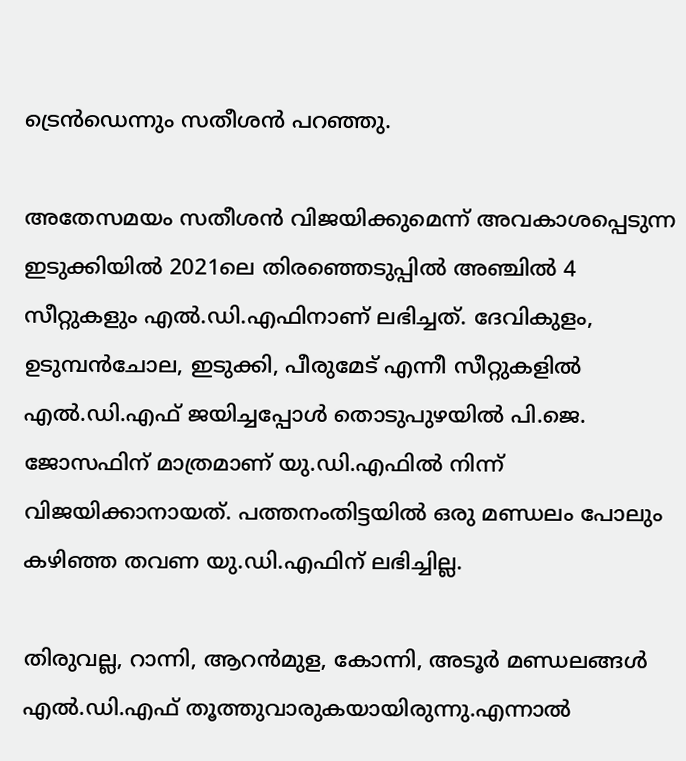ട്രെൻഡെന്നും സതീശൻ പറഞ്ഞു.

അതേസമയം സതീശൻ വിജയിക്കുമെന്ന് അവകാശപ്പെടുന്ന ഇടുക്കിയിൽ 2021ലെ തിരഞ്ഞെടുപ്പിൽ അഞ്ചിൽ 4 സീറ്റുകളും എൽ.ഡി.എഫിനാണ് ലഭിച്ചത്. ദേവികുളം, ഉടുമ്പൻചോല, ഇടുക്കി, പീരുമേട് എന്നീ സീറ്റുകളിൽ എൽ.ഡി.എഫ് ജയിച്ചപ്പോൾ തൊടുപുഴയിൽ പി.ജെ. ജോസഫിന് മാത്രമാണ് യു.ഡി.എഫിൽ നിന്ന് വിജയിക്കാനായത്. പത്തനംതിട്ടയിൽ ഒരു മണ്ഡലം പോലും കഴിഞ്ഞ തവണ യു.ഡി.എഫിന് ലഭിച്ചില്ല.

തിരുവല്ല, റാന്നി, ആറൻമുള, കോന്നി, അടൂർ മണ്ഡലങ്ങൾ എൽ.ഡി.എഫ് തൂത്തുവാരുകയായിരുന്നു.എന്നാൽ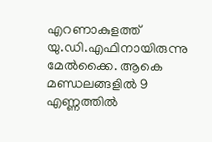എറണാകുളത്ത് യു.ഡി.എഫിനായിരുന്നു മേൽക്കൈ. ആകെ മണ്ഡലങ്ങളിൽ 9 എണ്ണത്തിൽ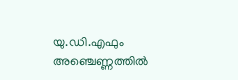യു.ഡി.എഫും അഞ്ചെണ്ണത്തിൽ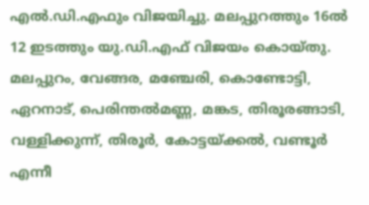എൽ.ഡി.എഫും വിജയിച്ചു. മലപ്പുറത്തും 16ൽ 12 ഇടത്തും യു.ഡി.എഫ് വിജയം കൊയ്തു. മലപ്പുറം, വേങ്ങര, മഞ്ചേരി, കൊണ്ടോട്ടി, ഏറനാട്, പെരിന്തൽമണ്ണ, മങ്കട, തിരൂരങ്ങാടി, വള്ളിക്കുന്ന്, തിരൂർ, കോട്ടയ്ക്കൽ, വണ്ടൂർ എന്നീ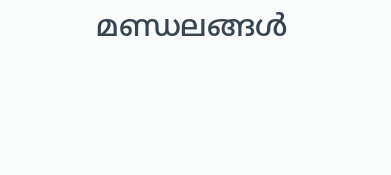മണ്ഡലങ്ങൾ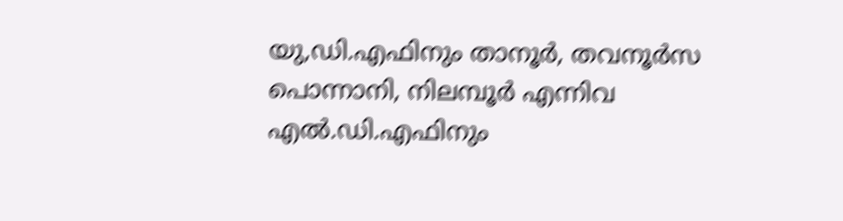യു,ഡി.എഫിനും താനൂർ, തവനൂർസ പൊന്നാനി, നിലമ്പൂർ എന്നിവ എൽ.ഡി.എഫിനും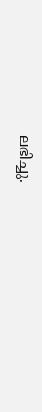ലഭിച്ചു.